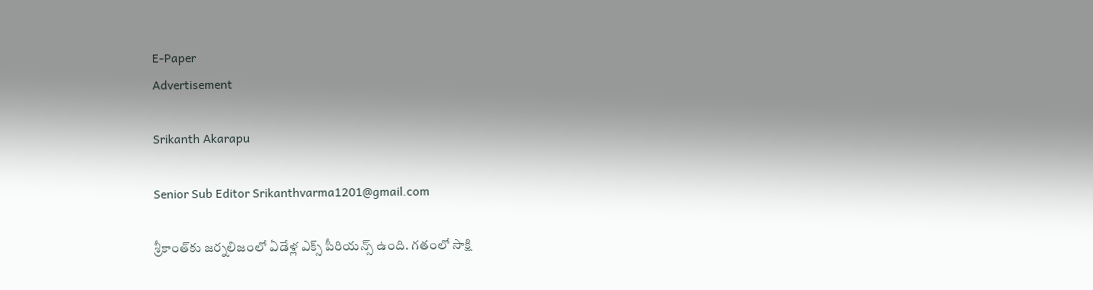E-Paper
Advertisement

Srikanth Akarapu

Senior Sub Editor Srikanthvarma1201@gmail.com

శ్రీకాంత్‌కు జర్నలిజంలో ఏడేళ్ల ఎక్స్ పీరియన్స్ ఉంది. గతంలో సాక్షి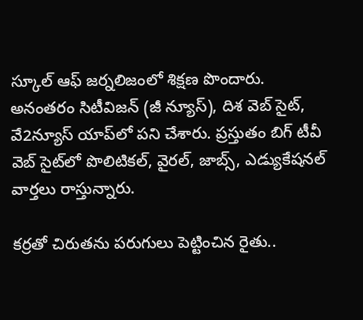స్కూల్ ఆఫ్ జర్నలిజంలో శిక్షణ పొందారు. అనంతరం సిటీవిజన్ (జీ న్యూస్), దిశ వెబ్ సైట్, వే2న్యూస్ యాప్‌లో పని చేశారు. ప్రస్తుతం బిగ్ టీవీ వెబ్ సైట్‌లో పొలిటికల్, వైరల్, జాబ్స్, ఎడ్యుకేషనల్ వార్తలు రాస్తున్నారు.

కర్రతో చిరుతను పరుగులు పెట్టించిన రైతు..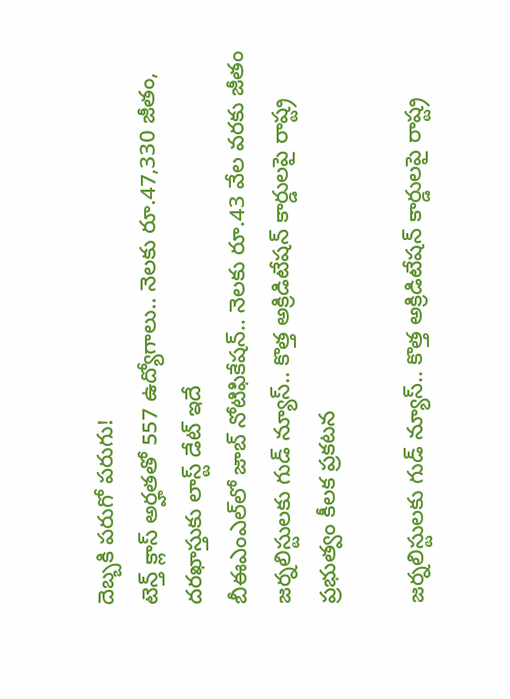దెబ్బకి పరుగో పరుగు!
టెన్త్ క్లాస్ అర్హతతో 557 ఉద్యోగాలు.. నెలకు రూ.47,330 జీతం, దరఖాస్తుకు లాస్ట్ డేట్ ఇదే
బీఈఎంఎల్‌లో జాబ్ నోటిఫికేషన్.. నెలకు రూ.43 వేల వరకు జీతం
జర్నలిస్టులకు గుడ్ న్యూస్.. కొత్త అక్రిడిటేషన్ కార్డులపై రాష్ట్ర ప్రభుత్వం కీలక ప్రకటన

జర్నలిస్టులకు గుడ్ న్యూస్.. కొత్త అక్రిడిటేషన్ కార్డులపై రాష్ట్ర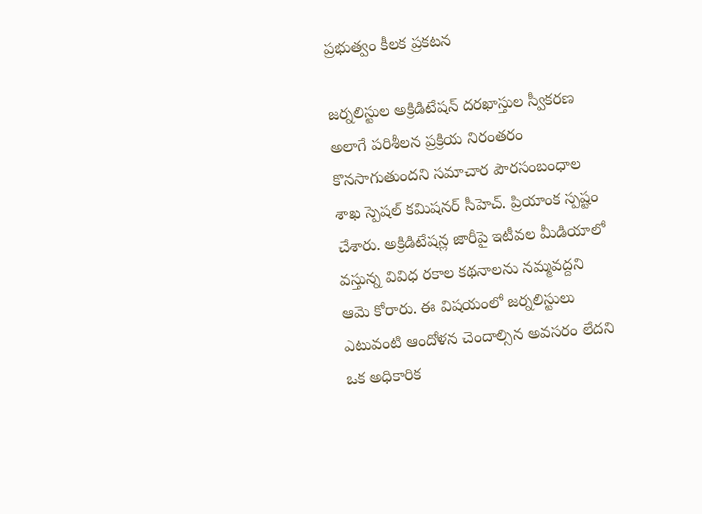ప్రభుత్వం కీలక ప్రకటన

జర్నలిస్టుల అక్రిడిటేషన్ దరఖాస్తుల స్వీకరణ అలాగే పరిశీలన ప్రక్రియ నిరంతరం కొనసాగుతుందని సమాచార పౌరసంబంధాల శాఖ స్పెషల్ కమిషనర్ సీహెచ్. ప్రియాంక స్పష్టం చేశారు. అక్రిడిటేషన్ల జారీపై ఇటీవల మీడియాలో వస్తున్న వివిధ రకాల కథనాలను నమ్మవద్దని ఆమె కోరారు. ఈ విషయంలో జర్నలిస్టులు ఎటువంటి ఆందోళన చెందాల్సిన అవసరం లేదని ఒక అధికారిక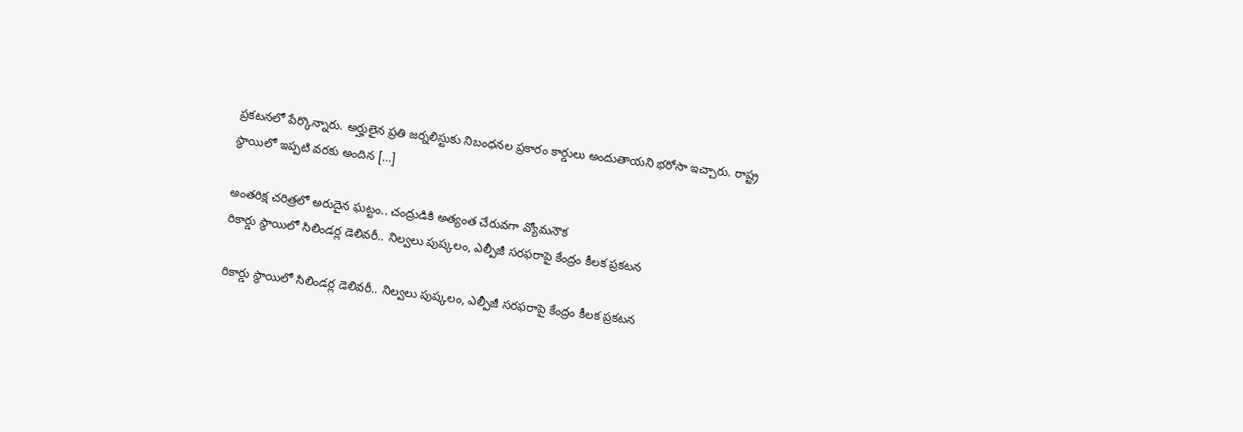ప్రకటనలో పేర్కొన్నారు. అర్హులైన ప్రతి జర్నలిస్టుకు నిబంధనల ప్రకారం కార్డులు అందుతాయని భరోసా ఇచ్చారు. రాష్ట్ర స్థాయిలో ఇప్పటి వరకు అందిన […]

అంతరిక్ష చరిత్రలో అరుదైన ఘట్టం.. చంద్రుడికి అత్యంత చేరువగా వ్యోమనౌక
రికార్డు స్థాయిలో సిలిండర్ల డెలివరీ.. నిల్వలు పుష్కలం, ఎల్పీజీ సరఫరాపై కేంద్రం కీలక ప్రకటన

రికార్డు స్థాయిలో సిలిండర్ల డెలివరీ.. నిల్వలు పుష్కలం, ఎల్పీజీ సరఫరాపై కేంద్రం కీలక ప్రకటన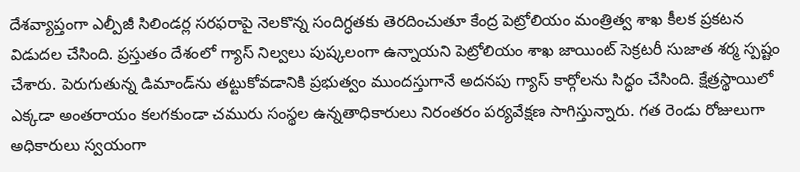దేశవ్యాప్తంగా ఎల్పీజీ సిలిండర్ల సరఫరాపై నెలకొన్న సందిగ్ధతకు తెరదించుతూ కేంద్ర పెట్రోలియం మంత్రిత్వ శాఖ కీలక ప్రకటన విడుదల చేసింది. ప్రస్తుతం దేశంలో గ్యాస్ నిల్వలు పుష్కలంగా ఉన్నాయని పెట్రోలియం శాఖ జాయింట్ సెక్రటరీ సుజాత శర్మ స్పష్టం చేశారు. పెరుగుతున్న డిమాండ్‌ను తట్టుకోవడానికి ప్రభుత్వం ముందస్తుగానే అదనపు గ్యాస్ కార్గోలను సిద్ధం చేసింది. క్షేత్రస్థాయిలో ఎక్కడా అంతరాయం కలగకుండా చమురు సంస్థల ఉన్నతాధికారులు నిరంతరం పర్యవేక్షణ సాగిస్తున్నారు. గత రెండు రోజులుగా అధికారులు స్వయంగా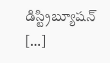డిస్ట్రిబ్యూషన్ […]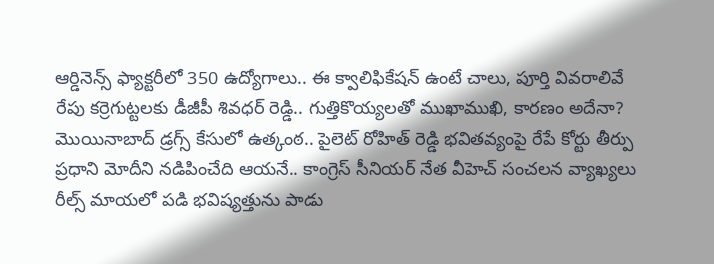ఆర్డినెన్స్ ఫ్యాక్టరీలో 350 ఉద్యోగాలు.. ఈ క్వాలిఫికేషన్ ఉంటే చాలు, పూర్తి వివరాలివే
రేపు కర్రెగుట్టలకు డీజీపీ శివధర్ రెడ్డి.. గుత్తికొయ్యలతో ముఖాముఖి, కారణం అదేనా?
మొయినాబాద్ డ్రగ్స్ కేసులో ఉత్కంఠ.. పైలెట్ రోహిత్ రెడ్డి భవితవ్యంపై రేపే కోర్టు తీర్పు
ప్రధాని మోదీని నడిపించేది ఆయనే.. కాంగ్రెస్ సీనియర్ నేత వీహెచ్ సంచలన వ్యాఖ్యలు
రీల్స్ మాయలో పడి భవిష్యత్తును పాడు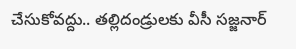చేసుకోవద్దు.. తల్లిదండ్రులకు వీసీ సజ్జనార్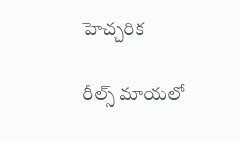హెచ్చరిక

రీల్స్ మాయలో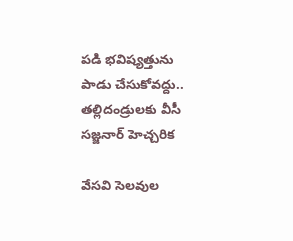పడి భవిష్యత్తును పాడు చేసుకోవద్దు.. తల్లిదండ్రులకు వీసీ సజ్జనార్ హెచ్చరిక

వేసవి సెలవుల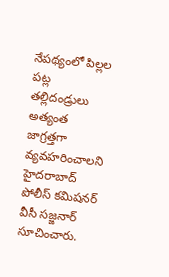నేపథ్యంలో పిల్లల పట్ల తల్లిదండ్రులు అత్యంత జాగ్రత్తగా వ్యవహరించాలని హైదరాబాద్ పోలీస్ కమిషనర్ వీసీ సజ్జనార్ సూచించారు.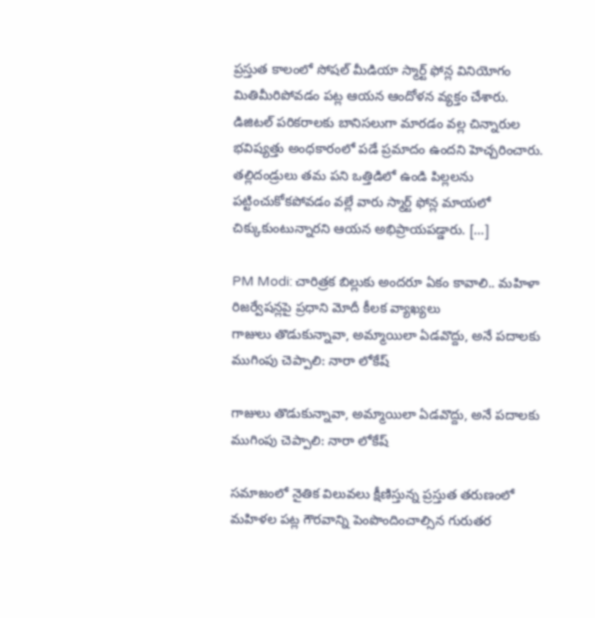ప్రస్తుత కాలంలో సోషల్ మీడియా స్మార్ట్ ఫోన్ల వినియోగం మితిమీరిపోవడం పట్ల ఆయన ఆందోళన వ్యక్తం చేశారు. డిజిటల్ పరికరాలకు బానిసలుగా మారడం వల్ల చిన్నారుల భవిష్యత్తు అంధకారంలో పడే ప్రమాదం ఉందని హెచ్చరించారు. తల్లిదండ్రులు తమ పని ఒత్తిడిలో ఉండి పిల్లలను పట్టించుకోకపోవడం వల్లే వారు స్మార్ట్ ఫోన్ల మాయలో చిక్కుకుంటున్నారని ఆయన అభిప్రాయపడ్డారు. […]

PM Modi: చారిత్రక బిల్లుకు అందరూ ఏకం కావాలి.. మహిళా రిజర్వేషన్లపై ప్రధాని మోదీ కీలక వ్యాఖ్యలు
గాజులు తొడుకున్నావా, అమ్మాయిలా ఏడవొద్దు, అనే పదాలకు ముగింపు చెప్పాలి: నారా లోకేష్

గాజులు తొడుకున్నావా, అమ్మాయిలా ఏడవొద్దు, అనే పదాలకు ముగింపు చెప్పాలి: నారా లోకేష్

సమాజంలో నైతిక విలువలు క్షీణిస్తున్న ప్రస్తుత తరుణంలో మహిళల పట్ల గౌరవాన్ని పెంపొందించాల్సిన గురుతర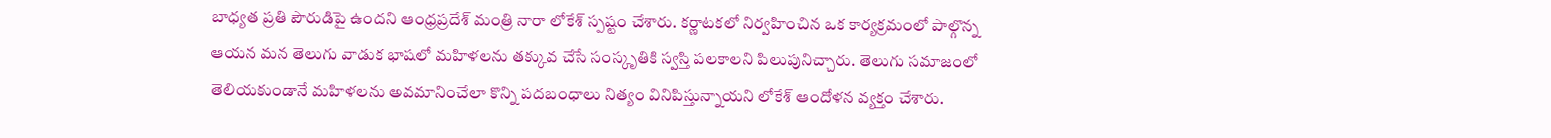బాధ్యత ప్రతి పౌరుడిపై ఉందని ఆంధ్రప్రదేశ్ మంత్రి నారా లోకేశ్ స్పష్టం చేశారు. కర్ణాటకలో నిర్వహించిన ఒక కార్యక్రమంలో పాల్గొన్న ఆయన మన తెలుగు వాడుక భాషలో మహిళలను తక్కువ చేసే సంస్కృతికి స్వస్తి పలకాలని పిలుపునిచ్చారు. తెలుగు సమాజంలో తెలియకుండానే మహిళలను అవమానించేలా కొన్ని పదబంధాలు నిత్యం వినిపిస్తున్నాయని లోకేశ్ ఆందోళన వ్యక్తం చేశారు.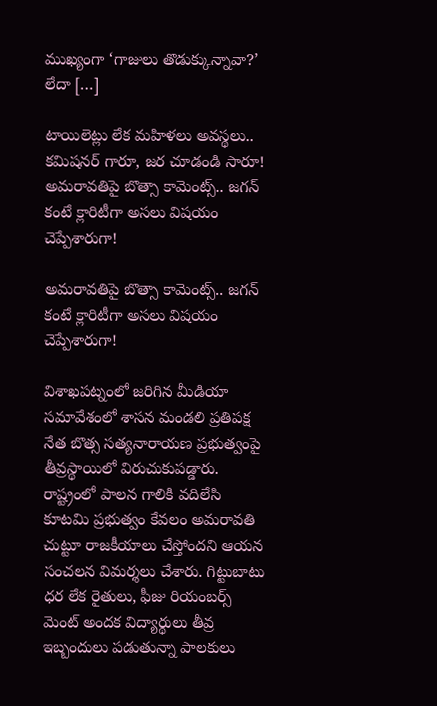ముఖ్యంగా ‘గాజులు తొడుక్కున్నావా?’ లేదా […]

టాయిలెట్లు లేక మహిళలు అవస్థలు.. కమిషనర్‌ గారూ, జర చూడండి సారూ!
అమరావతిపై బొత్సా కామెంట్స్.. జగన్ కంటే క్లారిటీగా అసలు విషయం చెప్పేశారుగా!

అమరావతిపై బొత్సా కామెంట్స్.. జగన్ కంటే క్లారిటీగా అసలు విషయం చెప్పేశారుగా!

విశాఖపట్నంలో జరిగిన మీడియా సమావేశంలో శాసన మండలి ప్రతిపక్ష నేత బొత్స సత్యనారాయణ ప్రభుత్వంపై తీవ్రస్థాయిలో విరుచుకుపడ్డారు. రాష్ట్రంలో పాలన గాలికి వదిలేసి కూటమి ప్రభుత్వం కేవలం అమరావతి చుట్టూ రాజకీయాలు చేస్తోందని ఆయన సంచలన విమర్శలు చేశారు. గిట్టుబాటు ధర లేక రైతులు, ఫీజు రియంబర్స్ మెంట్ అందక విద్యార్థులు తీవ్ర ఇబ్బందులు పడుతున్నా పాలకులు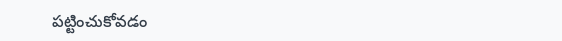పట్టించుకోవడం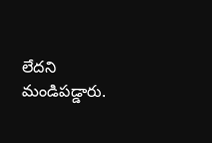లేదని మండిపడ్డారు.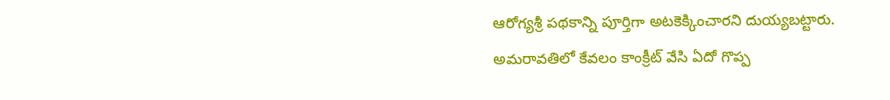ఆరోగ్యశ్రీ పథకాన్ని పూర్తిగా అటకెక్కించారని దుయ్యబట్టారు. అమరావతిలో కేవలం కాంక్రీట్ వేసి ఏదో గొప్ప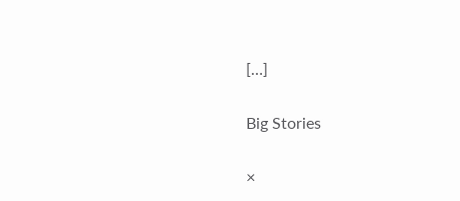[…]

Big Stories

×